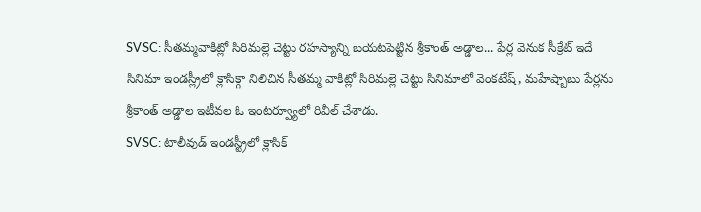SVSC: సీతమ్మవాకిట్లో సిరిమల్లె చెట్టు రహస్యాన్ని బయటపెట్టిన శ్రీకాంత్ అడ్డాల... పేర్ల వెనుక సీక్రేట్ ఇదే
సినిమా ఇండస్ల్రీలో క్లాసిక్గా నిలిచిన సీతమ్మ వాకిట్లో సిరిమల్లె చెట్టు సినిమాలో వెంకటేష్, మహేష్బాబు పేర్లను శ్రీకాంత్ అడ్డాల ఇటీవల ఓ ఇంటర్వ్యూలో రివీల్ చేశాడు.
SVSC: టాలీవుడ్ ఇండస్ట్రీలో క్లాసిక్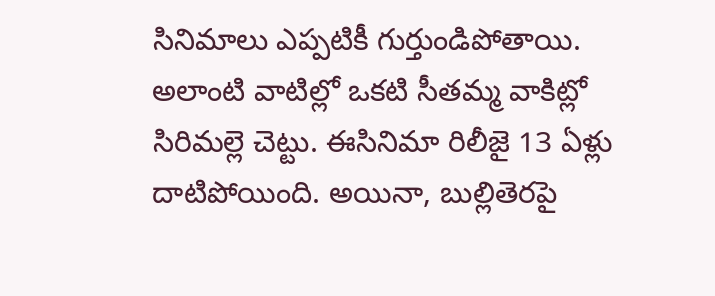సినిమాలు ఎప్పటికీ గుర్తుండిపోతాయి. అలాంటి వాటిల్లో ఒకటి సీతమ్మ వాకిట్లో సిరిమల్లె చెట్టు. ఈసినిమా రిలీజై 13 ఏళ్లు దాటిపోయింది. అయినా, బుల్లితెరపై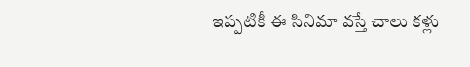ఇప్పటికీ ఈ సినిమా వస్తే చాలు కళ్లు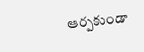ఆర్పకుండా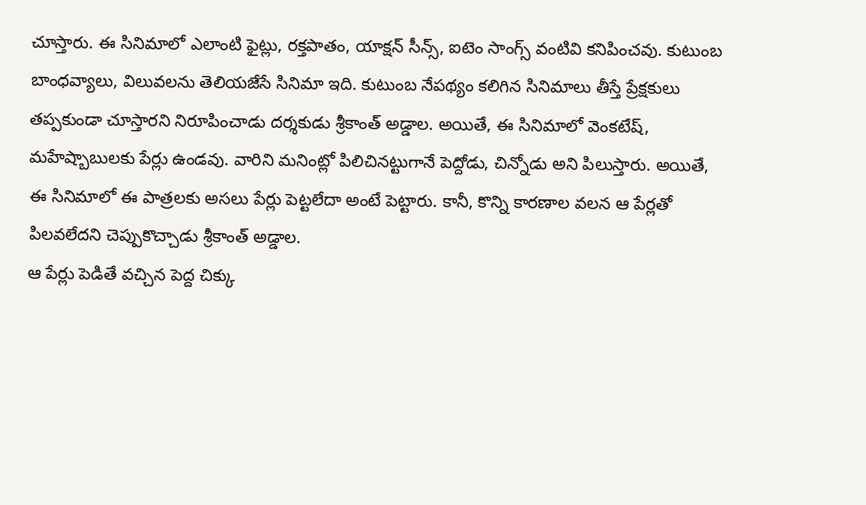చూస్తారు. ఈ సినిమాలో ఎలాంటి ఫైట్లు, రక్తపాతం, యాక్షన్ సీన్స్, ఐటెం సాంగ్స్ వంటివి కనిపించవు. కుటుంబ బాంధవ్యాలు, విలువలను తెలియజేసే సినిమా ఇది. కుటుంబ నేపథ్యం కలిగిన సినిమాలు తీస్తే ప్రేక్షకులు తప్పకుండా చూస్తారని నిరూపించాడు దర్శకుడు శ్రీకాంత్ అడ్డాల. అయితే, ఈ సినిమాలో వెంకటేష్, మహేష్బాబులకు పేర్లు ఉండవు. వారిని మనింట్లో పిలిచినట్టుగానే పెద్దోడు, చిన్నోడు అని పిలుస్తారు. అయితే, ఈ సినిమాలో ఈ పాత్రలకు అసలు పేర్లు పెట్టలేదా అంటే పెట్టారు. కానీ, కొన్ని కారణాల వలన ఆ పేర్లతో పిలవలేదని చెప్పుకొచ్చాడు శ్రీకాంత్ అడ్డాల.
ఆ పేర్లు పెడితే వచ్చిన పెద్ద చిక్కు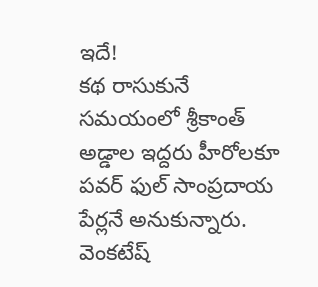ఇదే!
కథ రాసుకునే సమయంలో శ్రీకాంత్ అడ్డాల ఇద్దరు హీరోలకూ పవర్ ఫుల్ సాంప్రదాయ పేర్లనే అనుకున్నారు. వెంకటేష్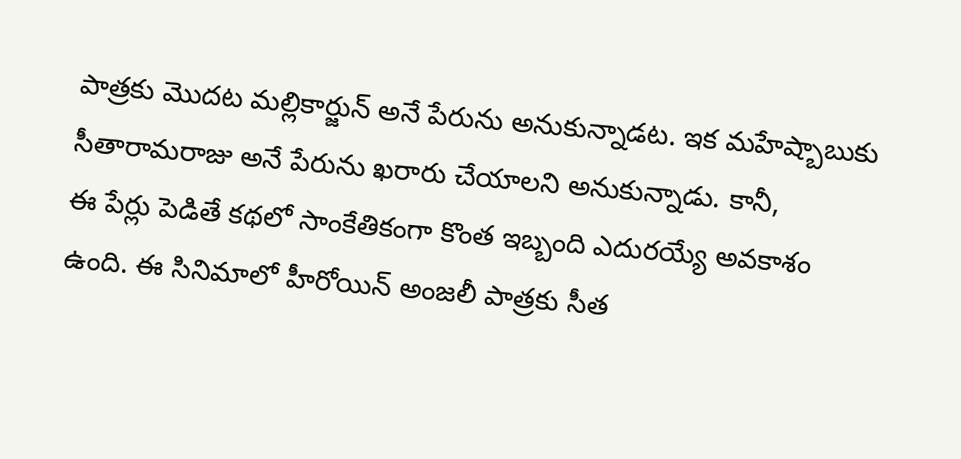పాత్రకు మొదట మల్లికార్జున్ అనే పేరును అనుకున్నాడట. ఇక మహేష్బాబుకు సీతారామరాజు అనే పేరును ఖరారు చేయాలని అనుకున్నాడు. కానీ,
ఈ పేర్లు పెడితే కథలో సాంకేతికంగా కొంత ఇబ్బంది ఎదురయ్యే అవకాశం ఉంది. ఈ సినిమాలో హీరోయిన్ అంజలీ పాత్రకు సీత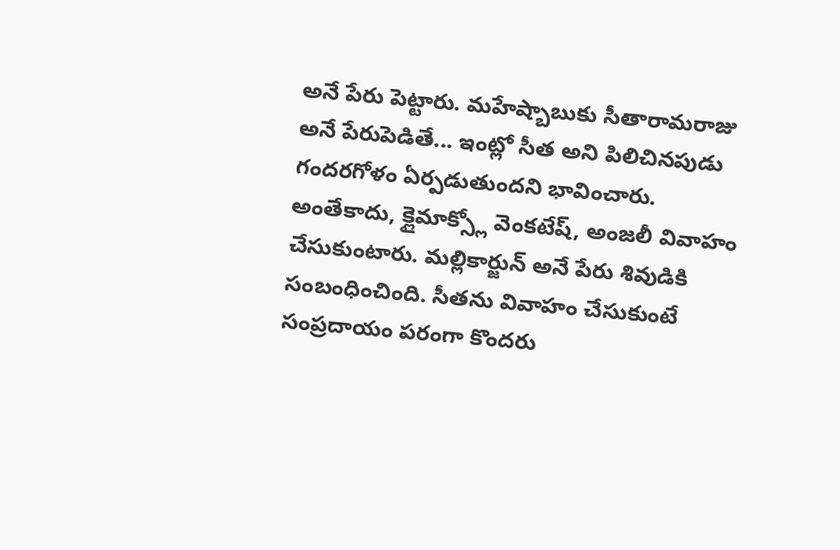అనే పేరు పెట్టారు. మహేష్బాబుకు సీతారామరాజు అనే పేరుపెడితే... ఇంట్లో సీత అని పిలిచినపుడు గందరగోళం ఏర్పడుతుందని భావించారు. అంతేకాదు, క్లైమాక్స్లో వెంకటేష్, అంజలీ వివాహం చేసుకుంటారు. మల్లికార్జున్ అనే పేరు శివుడికి సంబంధించింది. సీతను వివాహం చేసుకుంటే సంప్రదాయం పరంగా కొందరు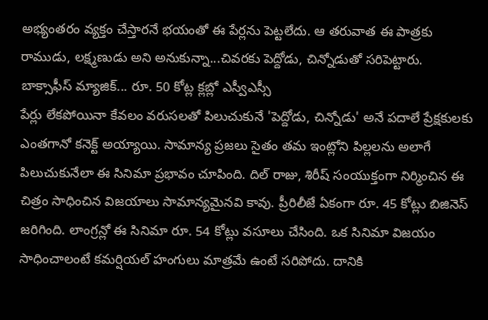అభ్యంతరం వ్యక్తం చేస్తారనే భయంతో ఈ పేర్లను పెట్టలేదు. ఆ తరువాత ఈ పాత్రకు రాముడు, లక్ష్మణుడు అని అనుకున్నా...చివరకు పెద్దోడు, చిన్నోడుతో సరిపెట్టారు.
బాక్సాఫీస్ మ్యాజిక్... రూ. 50 కోట్ల క్లబ్లో ఎస్వీఎస్సీ
పేర్లు లేకపోయినా కేవలం వరుసలతో పిలుచుకునే 'పెద్దోడు, చిన్నోడు' అనే పదాలే ప్రేక్షకులకు ఎంతగానో కనెక్ట్ అయ్యాయి. సామాన్య ప్రజలు సైతం తమ ఇంట్లోని పిల్లలను అలాగే పిలుచుకునేలా ఈ సినిమా ప్రభావం చూపింది. దిల్ రాజు, శిరీష్ సంయుక్తంగా నిర్మించిన ఈ చిత్రం సాధించిన విజయాలు సామాన్యమైనవి కావు. ప్రీరిలీజే ఏకంగా రూ. 45 కోట్లు బిజినెస్ జరిగింది. లాంగ్రన్లో ఈ సినిమా రూ. 54 కోట్లు వసూలు చేసింది. ఒక సినిమా విజయం సాధించాలంటే కమర్షియల్ హంగులు మాత్రమే ఉంటే సరిపోదు. దానికి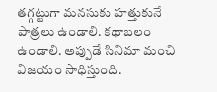తగ్గట్టుగా మనసుకు హత్తుకునే పాత్రలు ఉండాలి. కథాబలం ఉండాలి. అప్పుడే సినిమా మంచి విజయం సాధిస్తుంది.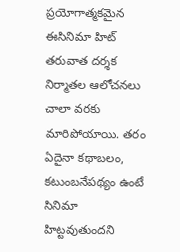ప్రయోగాత్మకమైన ఈసినిమా హిట్ తరువాత దర్శక నిర్మాతల ఆలోచనలు చాలా వరకు మారిపోయాయి. తరం ఏదైనా కథాబలం, కటుంబనేపథ్యం ఉంటే సినిమా హిట్టవుతుందని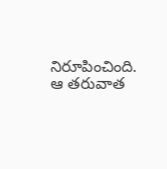నిరూపించింది. ఆ తరువాత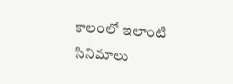కాలంలో ఇలాంటి సినిమాలు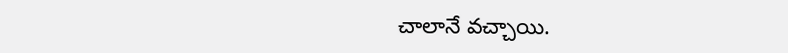చాలానే వచ్చాయి.